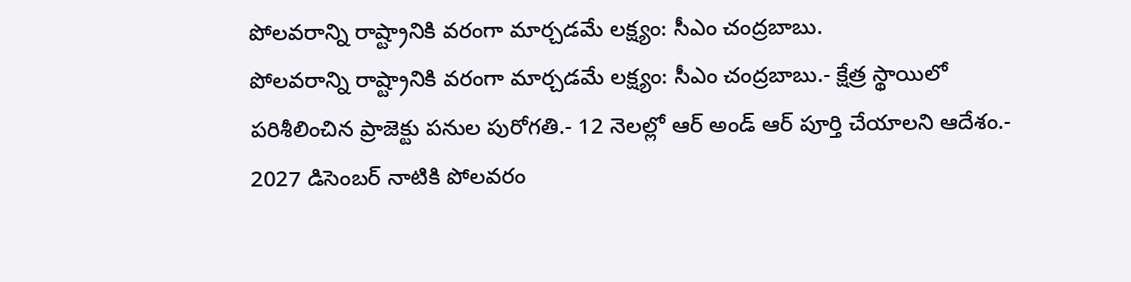పోలవరాన్ని రాష్ట్రానికి వరంగా మార్చడమే లక్ష్యం: సీఎం చంద్రబాబు.
పోలవరాన్ని రాష్ట్రానికి వరంగా మార్చడమే లక్ష్యం: సీఎం చంద్రబాబు.- క్షేత్ర స్థాయిలో పరిశీలించిన ప్రాజెక్టు పనుల పురోగతి.- 12 నెలల్లో ఆర్ అండ్ ఆర్ పూర్తి చేయాలని ఆదేశం.- 2027 డిసెంబర్ నాటికి పోలవరం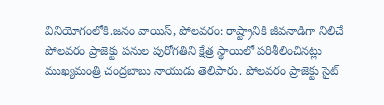వినియోగంలోకి.జనం వాయిస్, పోలవరం: రాష్ట్రానికి జీవనాడిగా నిలిచే పోలవరం ప్రాజెక్టు పనుల పురోగతిని క్షేత్ర స్థాయిలో పరిశీలించినట్లు ముఖ్యమంత్రి చంద్రబాబు నాయుడు తెలిపారు. పోలవరం ప్రాజెక్టు సైట్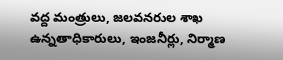వద్ద మంత్రులు, జలవనరుల శాఖ ఉన్నతాధికారులు, ఇంజనీర్లు, నిర్మాణ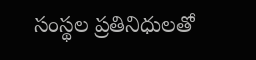సంస్థల ప్రతినిధులతో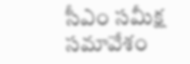సీఎం సమీక్ష సమావేశం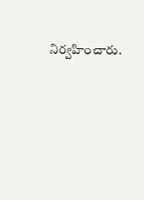నిర్వహించారు.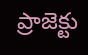ప్రాజెక్టు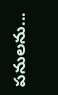పనులను...